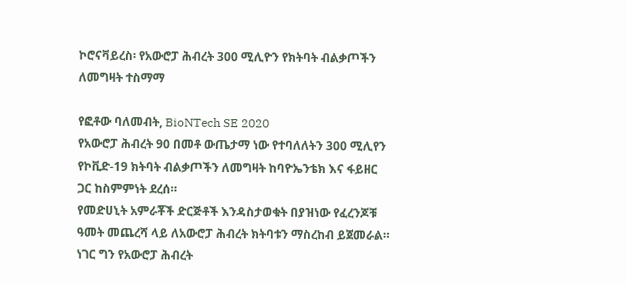ኮሮናቫይረስ፡ የአውሮፓ ሕብረት 300 ሚሊዮን የክትባት ብልቃጦችን ለመግዛት ተስማማ

የፎቶው ባለመብት, BioNTech SE 2020
የአውሮፓ ሕብረት 90 በመቶ ውጤታማ ነው የተባለለትን 300 ሚሊየን የኮቪድ-19 ክትባት ብልቃጦችን ለመግዛት ከባዮኤንቴክ እና ፋይዘር ጋር ከስምምነት ደረሰ።
የመድሀኒት አምራቾች ድርጅቶች እንዳስታወቁት በያዝነው የፈረንጆቹ ዓመት መጨረሻ ላይ ለአውሮፓ ሕብረት ክትባቱን ማስረከብ ይጀመራል።
ነገር ግን የአውሮፓ ሕብረት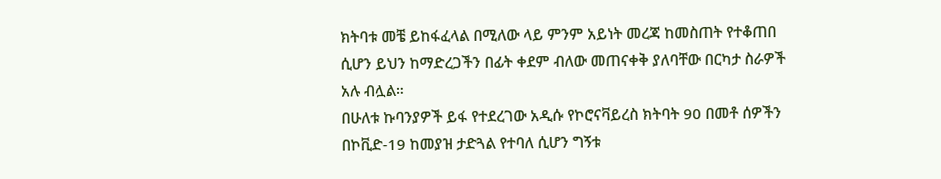ክትባቱ መቼ ይከፋፈላል በሚለው ላይ ምንም አይነት መረጃ ከመስጠት የተቆጠበ ሲሆን ይህን ከማድረጋችን በፊት ቀደም ብለው መጠናቀቅ ያለባቸው በርካታ ስራዎች አሉ ብሏል።
በሁለቱ ኩባንያዎች ይፋ የተደረገው አዲሱ የኮሮናቫይረስ ክትባት 90 በመቶ ሰዎችን በኮቪድ-19 ከመያዝ ታድጓል የተባለ ሲሆን ግኝቱ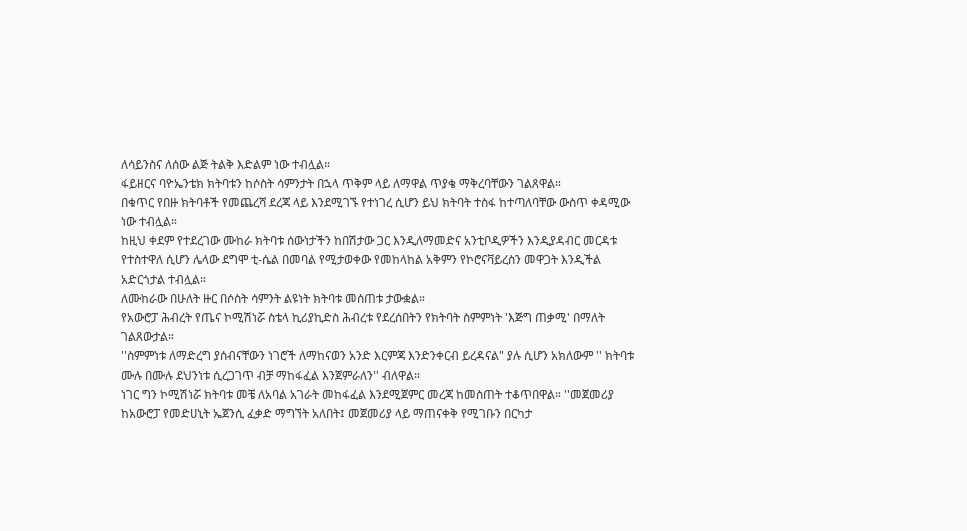ለሳይንስና ለሰው ልጅ ትልቅ እድልም ነው ተብሏል።
ፋይዘርና ባዮኤንቴክ ክትባቱን ከሶስት ሳምንታት በኋላ ጥቅም ላይ ለማዋል ጥያቄ ማቅረባቸውን ገልጸዋል።
በቁጥር የበዙ ክትባቶች የመጨረሻ ደረጃ ላይ እንደሚገኙ የተነገረ ሲሆን ይህ ክትባት ተስፋ ከተጣለባቸው ውስጥ ቀዳሚው ነው ተብሏል።
ከዚህ ቀደም የተደረገው ሙከራ ክትባቱ ሰውነታችን ከበሽታው ጋር እንዲለማመድና አንቲቦዲዎችን እንዲያዳብር መርዳቱ የተስተዋለ ሲሆን ሌላው ደግሞ ቲ-ሴል በመባል የሚታወቀው የመከላከል አቅምን የኮሮናቫይረስን መዋጋት እንዲችል አድርጎታል ተብሏል።
ለሙከራው በሁለት ዙር በሶስት ሳምንት ልዩነት ክትባቱ መሰጠቱ ታውቋል።
የአውሮፓ ሕብረት የጤና ኮሚሽነሯ ስቴላ ኪሪያኪድስ ሕብረቱ የደረሰበትን የክትባት ስምምነት 'እጅግ ጠቃሚ' በማለት ገልጸውታል።
''ስምምነቱ ለማድረግ ያሰብናቸውን ነገሮች ለማከናወን አንድ እርምጃ እንድንቀርብ ይረዳናል" ያሉ ሲሆን አክለውም '' ክትባቱ ሙሉ በሙሉ ደህንነቱ ሲረጋገጥ ብቻ ማከፋፈል እንጀምራለን'' ብለዋል።
ነገር ግን ኮሚሽነሯ ክትባቱ መቼ ለአባል አገራት መከፋፈል እንደሚጀምር መረጃ ከመስጠት ተቆጥበዋል። ''መጀመሪያ ከአውሮፓ የመድሀኒት ኤጀንሲ ፈቃድ ማግኘት አለበት፤ መጀመሪያ ላይ ማጠናቀቅ የሚገቡን በርካታ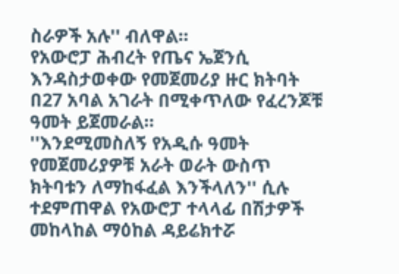ስራዎች አሉ'' ብለዋል።
የአውሮፓ ሕብረት የጤና ኤጀንሲ እንዳስታወቀው የመጀመሪያ ዙር ክትባት በ27 አባል አገራት በሚቀጥለው የፈረንጆቹ ዓመት ይጀመራል።
''እንደሚመስለኝ የአዲሱ ዓመት የመጀመሪያዎቹ አራት ወራት ውስጥ ክትባቱን ለማከፋፈል እንችላለን'' ሲሉ ተደምጠዋል የአውሮፓ ተላላፊ በሽታዎች መከላከል ማዕከል ዳይሬክተሯ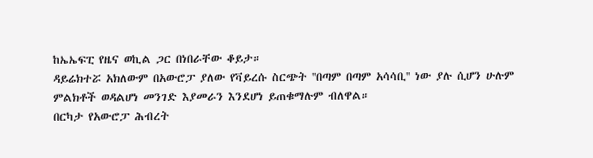ከኤኤፍፒ የዜና ወኪል ጋር በነበራቸው ቆይታ።
ዳይሬክተሯ አክለውም በአውሮፓ ያለው የቫይረሱ ስርጭት ''በጣም በጣም አሳሳቢ'' ነው ያሉ ሲሆን ሁሉም ምልክቶች ወዳልሆነ መንገድ እያመራን እንደሆነ ይጠቁማሉም ብለዋል።
በርካታ የአውሮፓ ሕብረት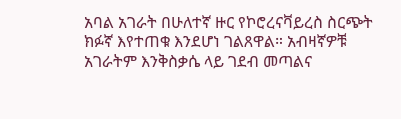አባል አገራት በሁለተኛ ዙር የኮሮረናቫይረስ ስርጭት ክፉኛ እየተጠቁ እንደሆነ ገልጸዋል። አብዛኛዎቹ አገራትም እንቅስቃሴ ላይ ገደብ መጣልና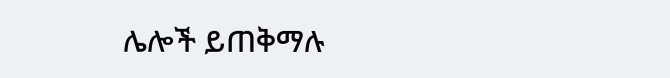ሌሎች ይጠቅማሉ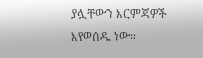ያሏቸውን እርምጃዎች እየወሰዱ ነው።